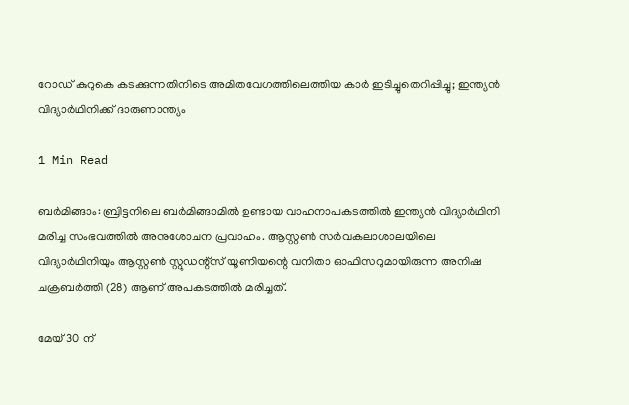റോഡ് കുറുകെ കടക്കുന്നതിനിടെ അമിതവേഗത്തിലെത്തിയ കാർ ഇടിച്ചുതെറിപ്പിച്ചു; ഇന്ത്യൻ വിദ്യാർഥിനിക്ക് ദാരുണാന്ത്യം

1 Min Read

ബർമിങ്ങാം: ബ്രിട്ടനിലെ ബർമിങ്ങാമിൽ ഉണ്ടായ വാഹനാപകടത്തിൽ ഇന്ത്യൻ വിദ്യാർഥിനി മരിച്ച സംഭവത്തിൽ അനുശോചന പ്രവാഹം. ആസ്റ്റൺ സർവകലാശാലയിലെ വിദ്യാർഥിനിയും ആസ്റ്റൺ സ്റ്റുഡന്റ്സ് യൂണിയന്റെ വനിതാ ഓഫിസറുമായിരുന്ന അനിഷ ചക്രബർത്തി (28) ആണ് അപകടത്തിൽ മരിച്ചത്.

മേയ് 30 ന്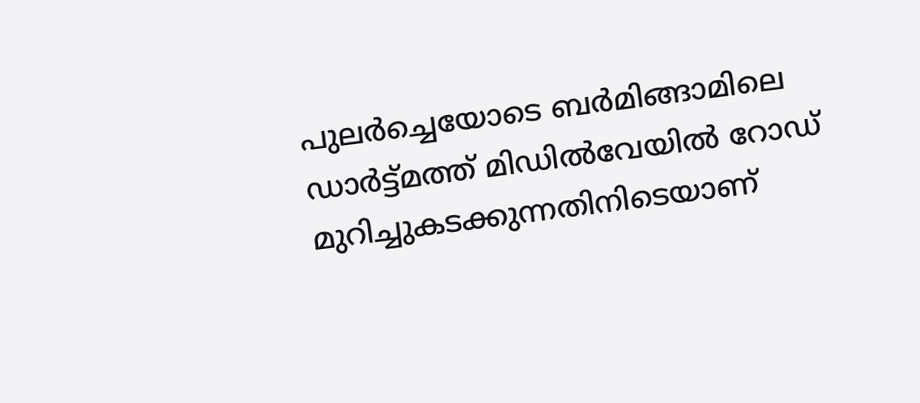പുലർച്ചെയോടെ ബർമിങ്ങാമിലെ ഡാർട്ട്മത്ത് മിഡിൽവേയിൽ റോഡ് മുറിച്ചുകടക്കുന്നതിനിടെയാണ്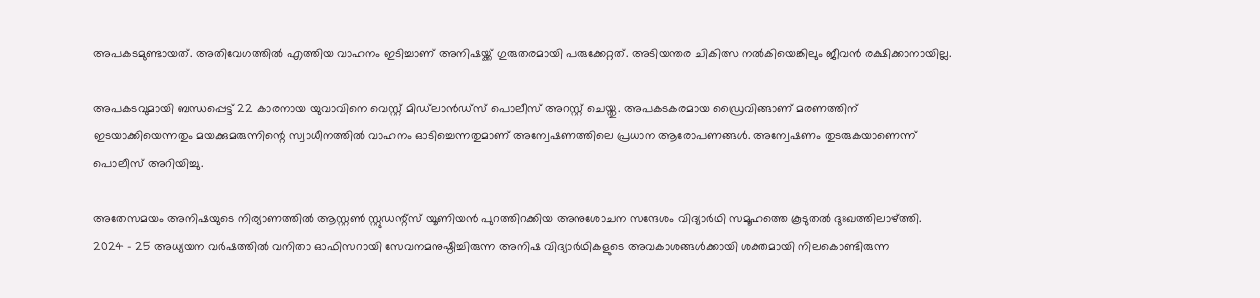അപകടമുണ്ടായത്. അതിവേഗത്തിൽ എത്തിയ വാഹനം ഇടിച്ചാണ് അനിഷയ്ക്ക് ഗുരുതരമായി പരുക്കേറ്റത്. അടിയന്തര ചികിത്സ നൽകിയെങ്കിലും ജീവൻ രക്ഷിക്കാനായില്ല.

അപകടവുമായി ബന്ധപ്പെട്ട് 22 കാരനായ യുവാവിനെ വെസ്റ്റ് മിഡ്‌ലാൻഡ്സ് പൊലീസ് അറസ്റ്റ് ചെയ്തു. അപകടകരമായ ഡ്രൈവിങ്ങാണ് മരണത്തിന് ഇടയാക്കിയെന്നതും മയക്കുമരുന്നിന്റെ സ്വാധീനത്തിൽ വാഹനം ഓടിച്ചെന്നതുമാണ് അന്വേഷണത്തിലെ പ്രധാന ആരോപണങ്ങൾ. അന്വേഷണം തുടരുകയാണെന്ന് പൊലീസ് അറിയിച്ചു.

അതേസമയം അനിഷയുടെ നിര്യാണത്തിൽ ആസ്റ്റൺ സ്റ്റുഡന്റ്സ് യൂണിയൻ പുറത്തിറക്കിയ അനുശോചന സന്ദേശം വിദ്യാർഥി സമൂഹത്തെ കൂടുതൽ ദുഃഖത്തിലാഴ്ത്തി. 2024 – 25 അധ്യയന വർഷത്തിൽ വനിതാ ഓഫിസറായി സേവനമനുഷ്ഠിച്ചിരുന്ന അനിഷ വിദ്യാർഥികളുടെ അവകാശങ്ങൾക്കായി ശക്തമായി നിലകൊണ്ടിരുന്ന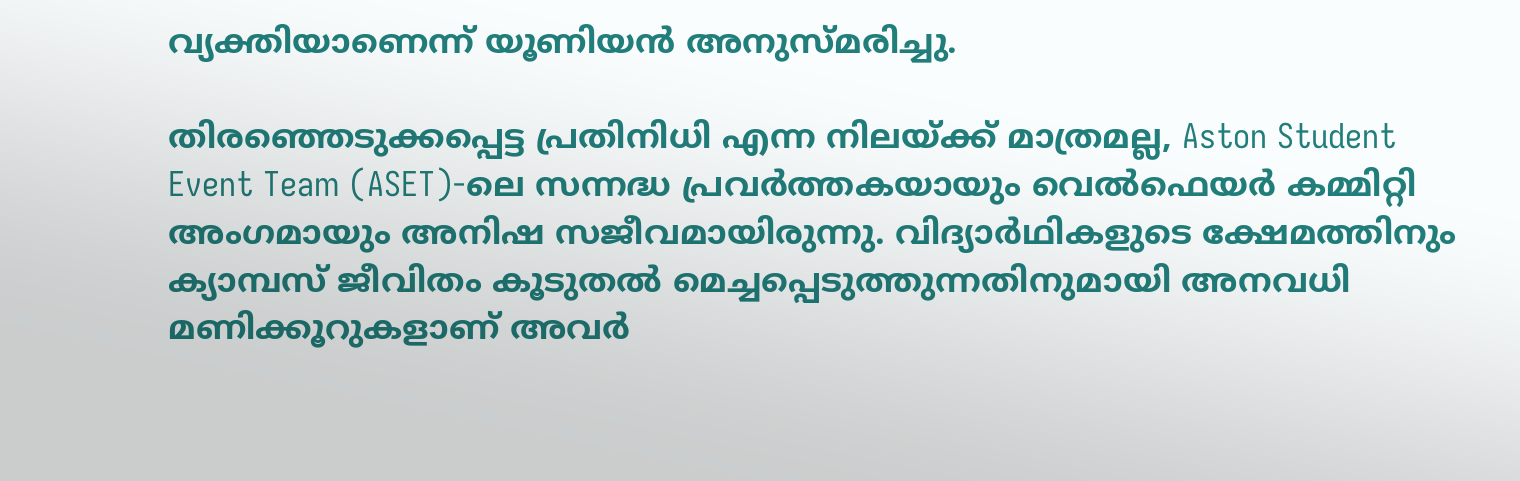വ്യക്തിയാണെന്ന് യൂണിയൻ അനുസ്മരിച്ചു.

തിരഞ്ഞെടുക്കപ്പെട്ട പ്രതിനിധി എന്ന നിലയ്ക്ക് മാത്രമല്ല, Aston Student Event Team (ASET)-ലെ സന്നദ്ധ പ്രവർത്തകയായും വെൽഫെയർ കമ്മിറ്റി അംഗമായും അനിഷ സജീവമായിരുന്നു. വിദ്യാർഥികളുടെ ക്ഷേമത്തിനും ക്യാമ്പസ് ജീവിതം കൂടുതൽ മെച്ചപ്പെടുത്തുന്നതിനുമായി അനവധി മണിക്കൂറുകളാണ് അവർ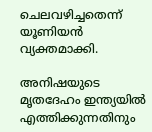ചെലവഴിച്ചതെന്ന് യൂണിയൻ വ്യക്തമാക്കി.

അനിഷയുടെ മൃതദേഹം ഇന്ത്യയിൽ എത്തിക്കുന്നതിനും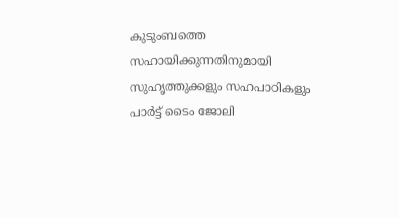കുടുംബത്തെ സഹായിക്കുന്നതിനുമായി സുഹൃത്തുക്കളും സഹപാഠികളും പാർട്ട്‌ ടൈം ജോലി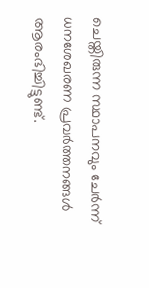ചെയ്തിരുന്ന സ്ഥാപനവും ചേർന്ന് ധനശേഖരണ പ്രവർത്തനങ്ങൾ ആരംഭിച്ചിട്ടുണ്ട്.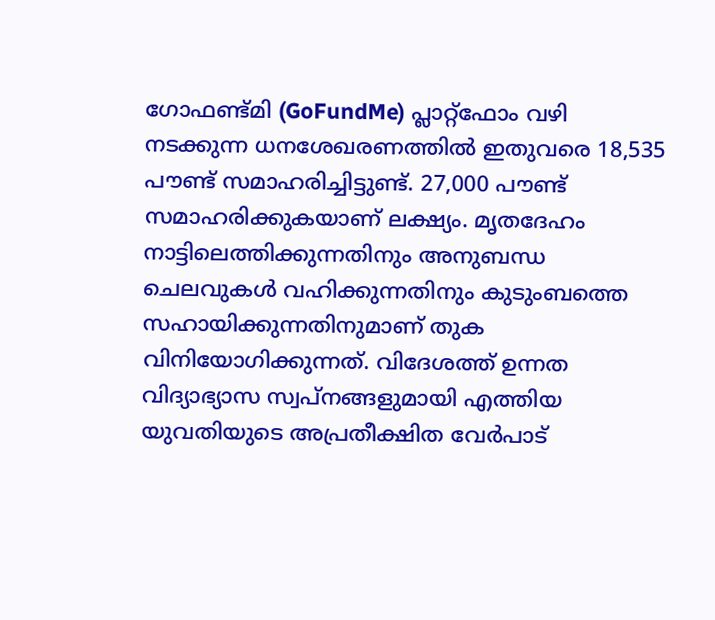ഗോഫണ്ട്‌മി (GoFundMe) പ്ലാറ്റ്ഫോം വഴി നടക്കുന്ന ധനശേഖരണത്തിൽ ഇതുവരെ 18,535 പൗണ്ട് സമാഹരിച്ചിട്ടുണ്ട്. 27,000 പൗണ്ട് സമാഹരിക്കുകയാണ് ലക്ഷ്യം. മൃതദേഹം നാട്ടിലെത്തിക്കുന്നതിനും അനുബന്ധ ചെലവുകൾ വഹിക്കുന്നതിനും കുടുംബത്തെ സഹായിക്കുന്നതിനുമാണ് തുക വിനിയോഗിക്കുന്നത്. വിദേശത്ത് ഉന്നത വിദ്യാഭ്യാസ സ്വപ്നങ്ങളുമായി എത്തിയ യുവതിയുടെ അപ്രതീക്ഷിത വേർപാട്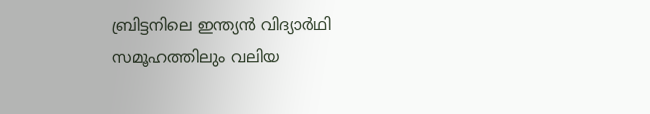ബ്രിട്ടനിലെ ഇന്ത്യൻ വിദ്യാർഥി സമൂഹത്തിലും വലിയ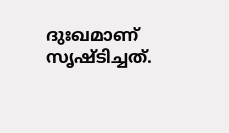ദുഃഖമാണ് സൃഷ്ടിച്ചത്.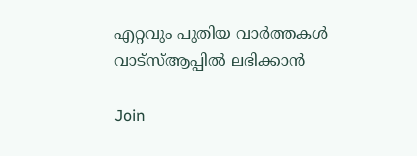എറ്റവും പുതിയ വാർത്തകൾ വാട്സ്ആപ്പിൽ ലഭിക്കാൻ

Join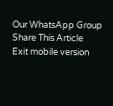Our WhatsApp Group
Share This Article
Exit mobile version